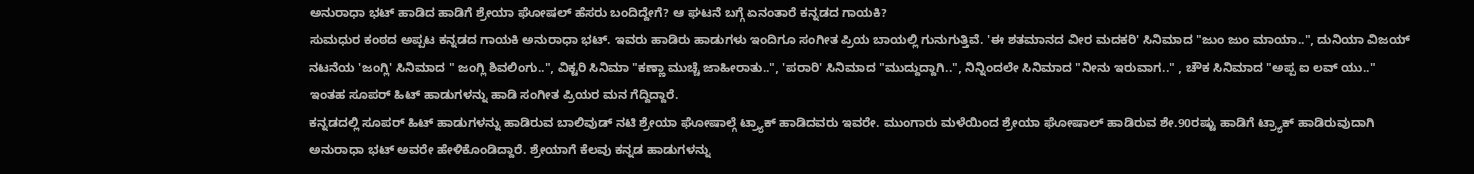ಅನುರಾಧಾ ಭಟ್ ಹಾಡಿದ ಹಾಡಿಗೆ ಶ್ರೇಯಾ ಘೋಷಲ್ ಹೆಸರು ಬಂದಿದ್ದೇಗೆ? ಆ ಘಟನೆ ಬಗ್ಗೆ ಏನಂತಾರೆ ಕನ್ನಡದ ಗಾಯಕಿ?
ಸುಮಧುರ ಕಂಠದ ಅಪ್ಪಟ ಕನ್ನಡದ ಗಾಯಕಿ ಅನುರಾಧಾ ಭಟ್. ಇವರು ಹಾಡಿರು ಹಾಡುಗಳು ಇಂದಿಗೂ ಸಂಗೀತ ಪ್ರಿಯ ಬಾಯಲ್ಲಿ ಗುನುಗುತ್ತಿವೆ. 'ಈ ಶತಮಾನದ ವೀರ ಮದಕರಿ' ಸಿನಿಮಾದ "ಜುಂ ಜುಂ ಮಾಯಾ..", ದುನಿಯಾ ವಿಜಯ್ ನಟನೆಯ 'ಜಂಗ್ಲಿ' ಸಿನಿಮಾದ " ಜಂಗ್ಲಿ ಶಿವಲಿಂಗು..", ವಿಕ್ಟರಿ ಸಿನಿಮಾ "ಕಣ್ಣಾ ಮುಚ್ಚೆ ಜಾಹೀರಾತು..", 'ಪರಾರಿ' ಸಿನಿಮಾದ "ಮುದ್ದುದ್ದಾಗಿ..", ನಿನ್ನಿಂದಲೇ ಸಿನಿಮಾದ "ನೀನು ಇರುವಾಗ.." , ಚೌಕ ಸಿನಿಮಾದ "ಅಪ್ಪ ಐ ಲವ್ ಯು.." ಇಂತಹ ಸೂಪರ್ ಹಿಟ್ ಹಾಡುಗಳನ್ನು ಹಾಡಿ ಸಂಗೀತ ಪ್ರಿಯರ ಮನ ಗೆದ್ದಿದ್ದಾರೆ.
ಕನ್ನಡದಲ್ಲಿ ಸೂಪರ್ ಹಿಟ್ ಹಾಡುಗಳನ್ನು ಹಾಡಿರುವ ಬಾಲಿವುಡ್ ನಟಿ ಶ್ರೇಯಾ ಘೋಷಾಲ್ಗೆ ಟ್ರ್ಯಾಕ್ ಹಾಡಿದವರು ಇವರೇ. ಮುಂಗಾರು ಮಳೆಯಿಂದ ಶ್ರೇಯಾ ಘೋಷಾಲ್ ಹಾಡಿರುವ ಶೇ.90ರಷ್ಟು ಹಾಡಿಗೆ ಟ್ರ್ಯಾಕ್ ಹಾಡಿರುವುದಾಗಿ ಅನುರಾಧಾ ಭಟ್ ಅವರೇ ಹೇಳಿಕೊಂಡಿದ್ದಾರೆ. ಶ್ರೇಯಾಗೆ ಕೆಲವು ಕನ್ನಡ ಹಾಡುಗಳನ್ನು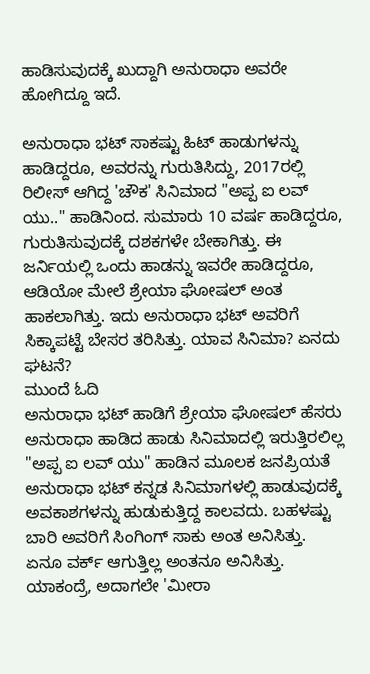ಹಾಡಿಸುವುದಕ್ಕೆ ಖುದ್ದಾಗಿ ಅನುರಾಧಾ ಅವರೇ ಹೋಗಿದ್ದೂ ಇದೆ.

ಅನುರಾಧಾ ಭಟ್ ಸಾಕಷ್ಟು ಹಿಟ್ ಹಾಡುಗಳನ್ನು ಹಾಡಿದ್ದರೂ, ಅವರನ್ನು ಗುರುತಿಸಿದ್ದು, 2017ರಲ್ಲಿ ರಿಲೀಸ್ ಆಗಿದ್ದ 'ಚೌಕ' ಸಿನಿಮಾದ "ಅಪ್ಪ ಐ ಲವ್ ಯು.." ಹಾಡಿನಿಂದ. ಸುಮಾರು 10 ವರ್ಷ ಹಾಡಿದ್ದರೂ, ಗುರುತಿಸುವುದಕ್ಕೆ ದಶಕಗಳೇ ಬೇಕಾಗಿತ್ತು. ಈ ಜರ್ನಿಯಲ್ಲಿ ಒಂದು ಹಾಡನ್ನು ಇವರೇ ಹಾಡಿದ್ದರೂ, ಆಡಿಯೋ ಮೇಲೆ ಶ್ರೇಯಾ ಘೋಷಲ್ ಅಂತ ಹಾಕಲಾಗಿತ್ತು. ಇದು ಅನುರಾಧಾ ಭಟ್ ಅವರಿಗೆ ಸಿಕ್ಕಾಪಟ್ಟೆ ಬೇಸರ ತರಿಸಿತ್ತು. ಯಾವ ಸಿನಿಮಾ? ಏನದು ಘಟನೆ?
ಮುಂದೆ ಓದಿ
ಅನುರಾಧಾ ಭಟ್ ಹಾಡಿಗೆ ಶ್ರೇಯಾ ಘೋಷಲ್ ಹೆಸರು
ಅನುರಾಧಾ ಹಾಡಿದ ಹಾಡು ಸಿನಿಮಾದಲ್ಲಿ ಇರುತ್ತಿರಲಿಲ್ಲ
"ಅಪ್ಪ ಐ ಲವ್ ಯು" ಹಾಡಿನ ಮೂಲಕ ಜನಪ್ರಿಯತೆ
ಅನುರಾಧಾ ಭಟ್ ಕನ್ನಡ ಸಿನಿಮಾಗಳಲ್ಲಿ ಹಾಡುವುದಕ್ಕೆ ಅವಕಾಶಗಳನ್ನು ಹುಡುಕುತ್ತಿದ್ದ ಕಾಲವದು. ಬಹಳಷ್ಟು ಬಾರಿ ಅವರಿಗೆ ಸಿಂಗಿಂಗ್ ಸಾಕು ಅಂತ ಅನಿಸಿತ್ತು. ಏನೂ ವರ್ಕ್ ಆಗುತ್ತಿಲ್ಲ ಅಂತನೂ ಅನಿಸಿತ್ತು. ಯಾಕಂದ್ರೆ, ಅದಾಗಲೇ 'ಮೀರಾ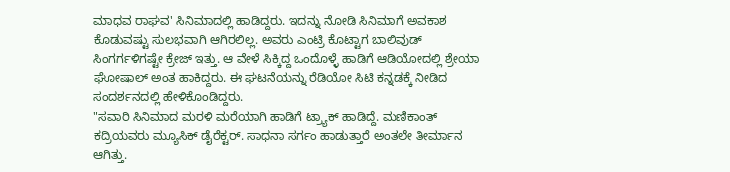ಮಾಧವ ರಾಘವ' ಸಿನಿಮಾದಲ್ಲಿ ಹಾಡಿದ್ದರು. ಇದನ್ನು ನೋಡಿ ಸಿನಿಮಾಗೆ ಅವಕಾಶ ಕೊಡುವಷ್ಟು ಸುಲಭವಾಗಿ ಆಗಿರಲಿಲ್ಲ. ಅವರು ಎಂಟ್ರಿ ಕೊಟ್ಟಾಗ ಬಾಲಿವುಡ್ ಸಿಂಗರ್ಗಳಿಗಷ್ಟೇ ಕ್ರೇಜ್ ಇತ್ತು. ಆ ವೇಳೆ ಸಿಕ್ಕಿದ್ದ ಒಂದೊಳ್ಳೆ ಹಾಡಿಗೆ ಆಡಿಯೋದಲ್ಲಿ ಶ್ರೇಯಾ ಘೋಷಾಲ್ ಅಂತ ಹಾಕಿದ್ದರು. ಈ ಘಟನೆಯನ್ನು ರೆಡಿಯೋ ಸಿಟಿ ಕನ್ನಡಕ್ಕೆ ನೀಡಿದ ಸಂದರ್ಶನದಲ್ಲಿ ಹೇಳಿಕೊಂಡಿದ್ದರು.
"ಸವಾರಿ ಸಿನಿಮಾದ ಮರಳಿ ಮರೆಯಾಗಿ ಹಾಡಿಗೆ ಟ್ರ್ಯಾಕ್ ಹಾಡಿದ್ದೆ. ಮಣಿಕಾಂತ್ ಕದ್ರಿಯವರು ಮ್ಯೂಸಿಕ್ ಡೈರೆಕ್ಟರ್. ಸಾಧನಾ ಸರ್ಗಂ ಹಾಡುತ್ತಾರೆ ಅಂತಲೇ ತೀರ್ಮಾನ ಆಗಿತ್ತು.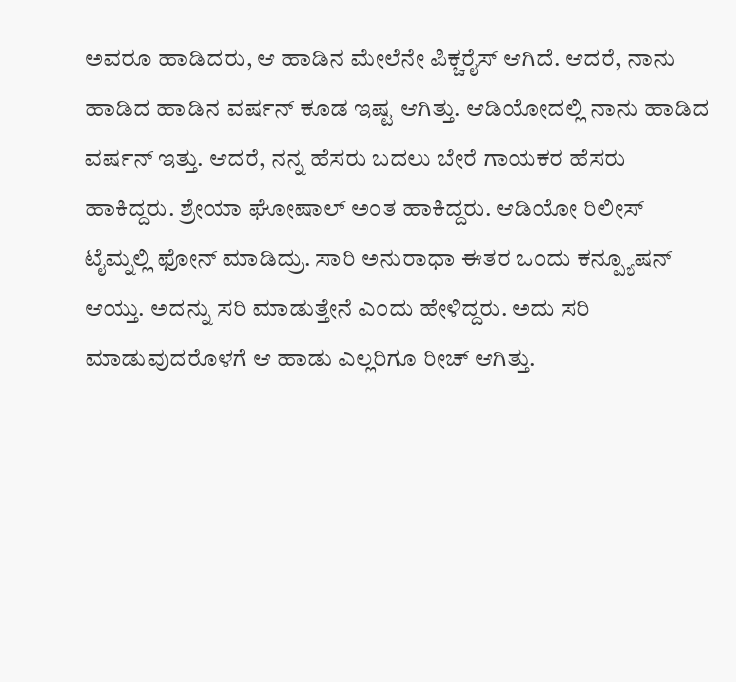ಅವರೂ ಹಾಡಿದರು, ಆ ಹಾಡಿನ ಮೇಲೆನೇ ಪಿಕ್ಚರೈಸ್ ಆಗಿದೆ. ಆದರೆ, ನಾನು ಹಾಡಿದ ಹಾಡಿನ ವರ್ಷನ್ ಕೂಡ ಇಷ್ಟ ಆಗಿತ್ತು. ಆಡಿಯೋದಲ್ಲಿ ನಾನು ಹಾಡಿದ ವರ್ಷನ್ ಇತ್ತು. ಆದರೆ, ನನ್ನ ಹೆಸರು ಬದಲು ಬೇರೆ ಗಾಯಕರ ಹೆಸರು ಹಾಕಿದ್ದರು. ಶ್ರೇಯಾ ಘೋಷಾಲ್ ಅಂತ ಹಾಕಿದ್ದರು. ಆಡಿಯೋ ರಿಲೀಸ್ ಟೈಮ್ನಲ್ಲಿ ಫೋನ್ ಮಾಡಿದ್ರು. ಸಾರಿ ಅನುರಾಧಾ ಈತರ ಒಂದು ಕನ್ಪ್ಯೂಷನ್ ಆಯ್ತು. ಅದನ್ನು ಸರಿ ಮಾಡುತ್ತೇನೆ ಎಂದು ಹೇಳಿದ್ದರು. ಅದು ಸರಿ ಮಾಡುವುದರೊಳಗೆ ಆ ಹಾಡು ಎಲ್ಲರಿಗೂ ರೀಚ್ ಆಗಿತ್ತು.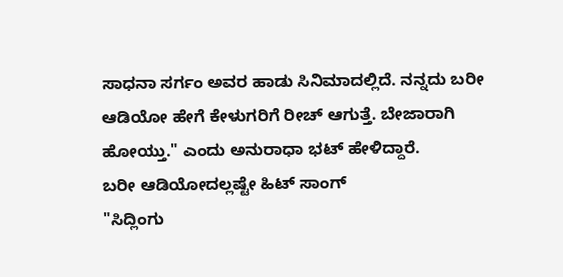ಸಾಧನಾ ಸರ್ಗಂ ಅವರ ಹಾಡು ಸಿನಿಮಾದಲ್ಲಿದೆ. ನನ್ನದು ಬರೀ ಆಡಿಯೋ ಹೇಗೆ ಕೇಳುಗರಿಗೆ ರೀಚ್ ಆಗುತ್ತೆ. ಬೇಜಾರಾಗಿ ಹೋಯ್ತು." ಎಂದು ಅನುರಾಧಾ ಭಟ್ ಹೇಳಿದ್ದಾರೆ.
ಬರೀ ಆಡಿಯೋದಲ್ಲಷ್ಟೇ ಹಿಟ್ ಸಾಂಗ್
"ಸಿದ್ಲಿಂಗು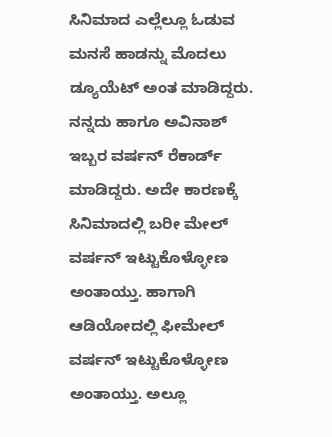ಸಿನಿಮಾದ ಎಲ್ಲೆಲ್ಲೂ ಓಡುವ ಮನಸೆ ಹಾಡನ್ನು ಮೊದಲು ಡ್ಯೂಯೆಟ್ ಅಂತ ಮಾಡಿದ್ದರು. ನನ್ನದು ಹಾಗೂ ಅವಿನಾಶ್ ಇಬ್ಬರ ವರ್ಷನ್ ರೆಕಾರ್ಡ್ ಮಾಡಿದ್ದರು. ಅದೇ ಕಾರಣಕ್ಕೆ ಸಿನಿಮಾದಲ್ಲಿ ಬರೀ ಮೇಲ್ ವರ್ಷನ್ ಇಟ್ಟುಕೊಳ್ಳೋಣ ಅಂತಾಯ್ತು. ಹಾಗಾಗಿ ಆಡಿಯೋದಲ್ಲಿ ಫೀಮೇಲ್ ವರ್ಷನ್ ಇಟ್ಟುಕೊಳ್ಳೋಣ ಅಂತಾಯ್ತು. ಅಲ್ಲೂ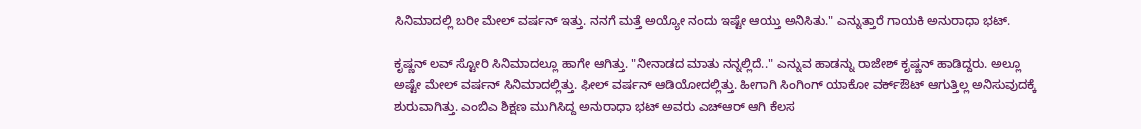ಸಿನಿಮಾದಲ್ಲಿ ಬರೀ ಮೇಲ್ ವರ್ಷನ್ ಇತ್ತು. ನನಗೆ ಮತ್ತೆ ಅಯ್ಯೋ ನಂದು ಇಷ್ಟೇ ಆಯ್ತು ಅನಿಸಿತು." ಎನ್ನುತ್ತಾರೆ ಗಾಯಕಿ ಅನುರಾಧಾ ಭಟ್.

ಕೃಷ್ಣನ್ ಲವ್ ಸ್ಟೋರಿ ಸಿನಿಮಾದಲ್ಲೂ ಹಾಗೇ ಆಗಿತ್ತು. "ನೀನಾಡದ ಮಾತು ನನ್ನಲ್ಲಿದೆ.." ಎನ್ನುವ ಹಾಡನ್ನು ರಾಜೇಶ್ ಕೃಷ್ಣನ್ ಹಾಡಿದ್ದರು. ಅಲ್ಲೂ ಅಷ್ಟೇ ಮೇಲ್ ವರ್ಷನ್ ಸಿನಿಮಾದಲ್ಲಿತ್ತು. ಫೀಲ್ ವರ್ಷನ್ ಆಡಿಯೋದಲ್ಲಿತ್ತು. ಹೀಗಾಗಿ ಸಿಂಗಿಂಗ್ ಯಾಕೋ ವರ್ಕ್ಔಟ್ ಆಗುತ್ತಿಲ್ಲ ಅನಿಸುವುದಕ್ಕೆ ಶುರುವಾಗಿತ್ತು. ಎಂಬಿಎ ಶಿಕ್ಷಣ ಮುಗಿಸಿದ್ದ ಅನುರಾಧಾ ಭಟ್ ಅವರು ಎಚ್ಆರ್ ಆಗಿ ಕೆಲಸ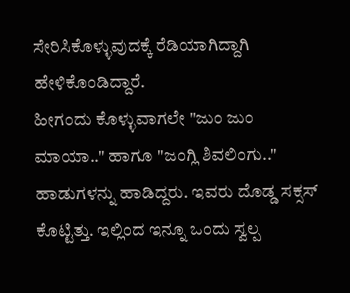ಸೇರಿಸಿಕೊಳ್ಳುವುದಕ್ಕೆ ರೆಡಿಯಾಗಿದ್ದಾಗಿ ಹೇಳಿಕೊಂಡಿದ್ದಾರೆ.
ಹೀಗಂದು ಕೊಳ್ಳುವಾಗಲೇ "ಜುಂ ಜುಂ ಮಾಯಾ.." ಹಾಗೂ "ಜಂಗ್ಲಿ ಶಿವಲಿಂಗು.." ಹಾಡುಗಳನ್ನು ಹಾಡಿದ್ದರು. ಇವರು ದೊಡ್ಡ ಸಕ್ಸಸ್ ಕೊಟ್ಟಿತ್ತು. ಇಲ್ಲಿಂದ ಇನ್ನೂ ಒಂದು ಸ್ವಲ್ಪ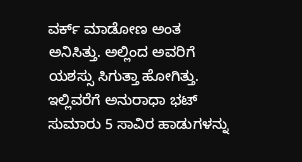ವರ್ಕ್ ಮಾಡೋಣ ಅಂತ ಅನಿಸಿತ್ತು. ಅಲ್ಲಿಂದ ಅವರಿಗೆ ಯಶಸ್ಸು ಸಿಗುತ್ತಾ ಹೋಗಿತ್ತು. ಇಲ್ಲಿವರೆಗೆ ಅನುರಾಧಾ ಭಟ್ ಸುಮಾರು 5 ಸಾವಿರ ಹಾಡುಗಳನ್ನು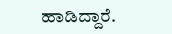ಹಾಡಿದ್ದಾರೆ.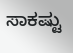ಸಾಕಷ್ಟು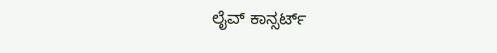ಲೈವ್ ಕಾನ್ಸರ್ಟ್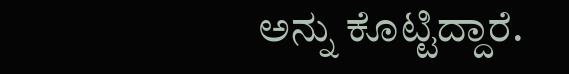ಅನ್ನು ಕೊಟ್ಟಿದ್ದಾರೆ.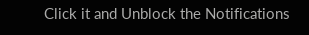Click it and Unblock the Notifications